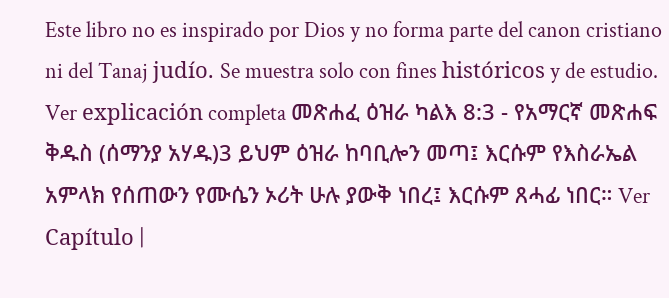Este libro no es inspirado por Dios y no forma parte del canon cristiano ni del Tanaj judío. Se muestra solo con fines históricos y de estudio. Ver explicación completa መጽሐፈ ዕዝራ ካልእ 8:3 - የአማርኛ መጽሐፍ ቅዱስ (ሰማንያ አሃዱ)3 ይህም ዕዝራ ከባቢሎን መጣ፤ እርሱም የእስራኤል አምላክ የሰጠውን የሙሴን ኦሪት ሁሉ ያውቅ ነበረ፤ እርሱም ጸሓፊ ነበር። Ver Capítulo |